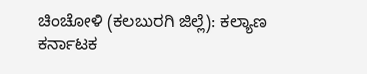ಚಿಂಚೋಳಿ (ಕಲಬುರಗಿ ಜಿಲ್ಲೆ): ಕಲ್ಯಾಣ ಕರ್ನಾಟಕ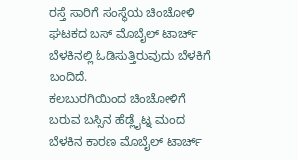ರಸ್ತೆ ಸಾರಿಗೆ ಸಂಸ್ಥೆಯ ಚಿಂಚೋಳಿ ಘಟಕದ ಬಸ್ ಮೊಬೈಲ್ ಟಾರ್ಚ್ ಬೆಳಕಿನಲ್ಲಿ ಓಡಿಸುತ್ತಿರುವುದು ಬೆಳಕಿಗೆ ಬಂದಿದೆ.
ಕಲಬುರಗಿಯಿಂದ ಚಿಂಚೋಳಿಗೆ ಬರುವ ಬಸ್ಸಿನ ಹೆಡ್ಲೈಟ್ನ ಮಂದ ಬೆಳಕಿನ ಕಾರಣ ಮೊಬೈಲ್ ಟಾರ್ಚ್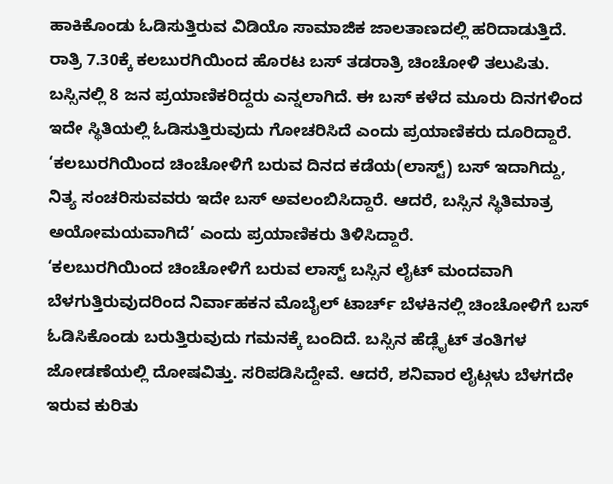ಹಾಕಿಕೊಂಡು ಓಡಿಸುತ್ತಿರುವ ವಿಡಿಯೊ ಸಾಮಾಜಿಕ ಜಾಲತಾಣದಲ್ಲಿ ಹರಿದಾಡುತ್ತಿದೆ.
ರಾತ್ರಿ 7.30ಕ್ಕೆ ಕಲಬುರಗಿಯಿಂದ ಹೊರಟ ಬಸ್ ತಡರಾತ್ರಿ ಚಿಂಚೋಳಿ ತಲುಪಿತು. ಬಸ್ಸಿನಲ್ಲಿ 8 ಜನ ಪ್ರಯಾಣಿಕರಿದ್ದರು ಎನ್ನಲಾಗಿದೆ. ಈ ಬಸ್ ಕಳೆದ ಮೂರು ದಿನಗಳಿಂದ ಇದೇ ಸ್ಥಿತಿಯಲ್ಲಿ ಓಡಿಸುತ್ತಿರುವುದು ಗೋಚರಿಸಿದೆ ಎಂದು ಪ್ರಯಾಣಿಕರು ದೂರಿದ್ದಾರೆ.
‘ಕಲಬುರಗಿಯಿಂದ ಚಿಂಚೋಳಿಗೆ ಬರುವ ದಿನದ ಕಡೆಯ(ಲಾಸ್ಟ್) ಬಸ್ ಇದಾಗಿದ್ದು, ನಿತ್ಯ ಸಂಚರಿಸುವವರು ಇದೇ ಬಸ್ ಅವಲಂಬಿಸಿದ್ದಾರೆ. ಆದರೆ, ಬಸ್ಸಿನ ಸ್ಥಿತಿಮಾತ್ರ ಅಯೋಮಯವಾಗಿದೆ’ ಎಂದು ಪ್ರಯಾಣಿಕರು ತಿಳಿಸಿದ್ದಾರೆ.
‘ಕಲಬುರಗಿಯಿಂದ ಚಿಂಚೋಳಿಗೆ ಬರುವ ಲಾಸ್ಟ್ ಬಸ್ಸಿನ ಲೈಟ್ ಮಂದವಾಗಿ ಬೆಳಗುತ್ತಿರುವುದರಿಂದ ನಿರ್ವಾಹಕನ ಮೊಬೈಲ್ ಟಾರ್ಚ್ ಬೆಳಕಿನಲ್ಲಿ ಚಿಂಚೋಳಿಗೆ ಬಸ್ ಓಡಿಸಿಕೊಂಡು ಬರುತ್ತಿರುವುದು ಗಮನಕ್ಕೆ ಬಂದಿದೆ. ಬಸ್ಸಿನ ಹೆಡ್ಲೈಟ್ ತಂತಿಗಳ ಜೋಡಣೆಯಲ್ಲಿ ದೋಷವಿತ್ತು. ಸರಿಪಡಿಸಿದ್ದೇವೆ. ಆದರೆ, ಶನಿವಾರ ಲೈಟ್ಗಳು ಬೆಳಗದೇ ಇರುವ ಕುರಿತು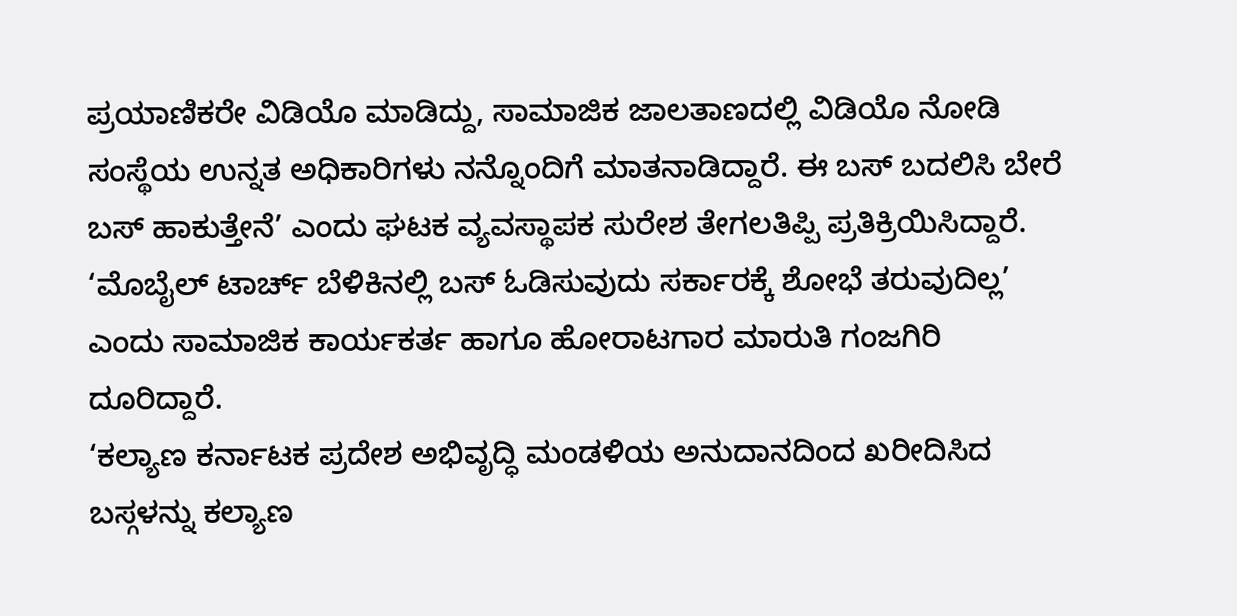ಪ್ರಯಾಣಿಕರೇ ವಿಡಿಯೊ ಮಾಡಿದ್ದು, ಸಾಮಾಜಿಕ ಜಾಲತಾಣದಲ್ಲಿ ವಿಡಿಯೊ ನೋಡಿ ಸಂಸ್ಥೆಯ ಉನ್ನತ ಅಧಿಕಾರಿಗಳು ನನ್ನೊಂದಿಗೆ ಮಾತನಾಡಿದ್ದಾರೆ. ಈ ಬಸ್ ಬದಲಿಸಿ ಬೇರೆ ಬಸ್ ಹಾಕುತ್ತೇನೆ’ ಎಂದು ಘಟಕ ವ್ಯವಸ್ಥಾಪಕ ಸುರೇಶ ತೇಗಲತಿಪ್ಪಿ ಪ್ರತಿಕ್ರಿಯಿಸಿದ್ದಾರೆ.
‘ಮೊಬೈಲ್ ಟಾರ್ಚ್ ಬೆಳಿಕಿನಲ್ಲಿ ಬಸ್ ಓಡಿಸುವುದು ಸರ್ಕಾರಕ್ಕೆ ಶೋಭೆ ತರುವುದಿಲ್ಲ’ ಎಂದು ಸಾಮಾಜಿಕ ಕಾರ್ಯಕರ್ತ ಹಾಗೂ ಹೋರಾಟಗಾರ ಮಾರುತಿ ಗಂಜಗಿರಿ ದೂರಿದ್ದಾರೆ.
‘ಕಲ್ಯಾಣ ಕರ್ನಾಟಕ ಪ್ರದೇಶ ಅಭಿವೃದ್ಧಿ ಮಂಡಳಿಯ ಅನುದಾನದಿಂದ ಖರೀದಿಸಿದ ಬಸ್ಗಳನ್ನು ಕಲ್ಯಾಣ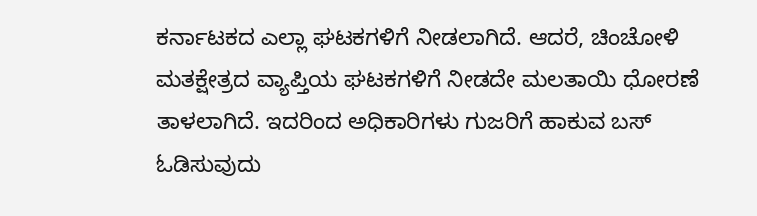ಕರ್ನಾಟಕದ ಎಲ್ಲಾ ಘಟಕಗಳಿಗೆ ನೀಡಲಾಗಿದೆ. ಆದರೆ, ಚಿಂಚೋಳಿ ಮತಕ್ಷೇತ್ರದ ವ್ಯಾಪ್ತಿಯ ಘಟಕಗಳಿಗೆ ನೀಡದೇ ಮಲತಾಯಿ ಧೋರಣೆ ತಾಳಲಾಗಿದೆ. ಇದರಿಂದ ಅಧಿಕಾರಿಗಳು ಗುಜರಿಗೆ ಹಾಕುವ ಬಸ್ ಓಡಿಸುವುದು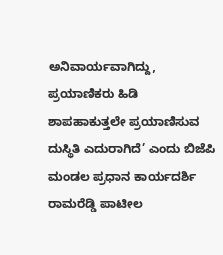ಅನಿವಾರ್ಯವಾಗಿದ್ದು, ಪ್ರಯಾಣಿಕರು ಹಿಡಿ ಶಾಪಹಾಕುತ್ತಲೇ ಪ್ರಯಾಣಿಸುವ ದುಸ್ಥಿತಿ ಎದುರಾಗಿದೆ’ ಎಂದು ಬಿಜೆಪಿ ಮಂಡಲ ಪ್ರಧಾನ ಕಾರ್ಯದರ್ಶಿ ರಾಮರೆಡ್ಡಿ ಪಾಟೀಲ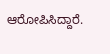ಆರೋಪಿಸಿದ್ದಾರೆ.